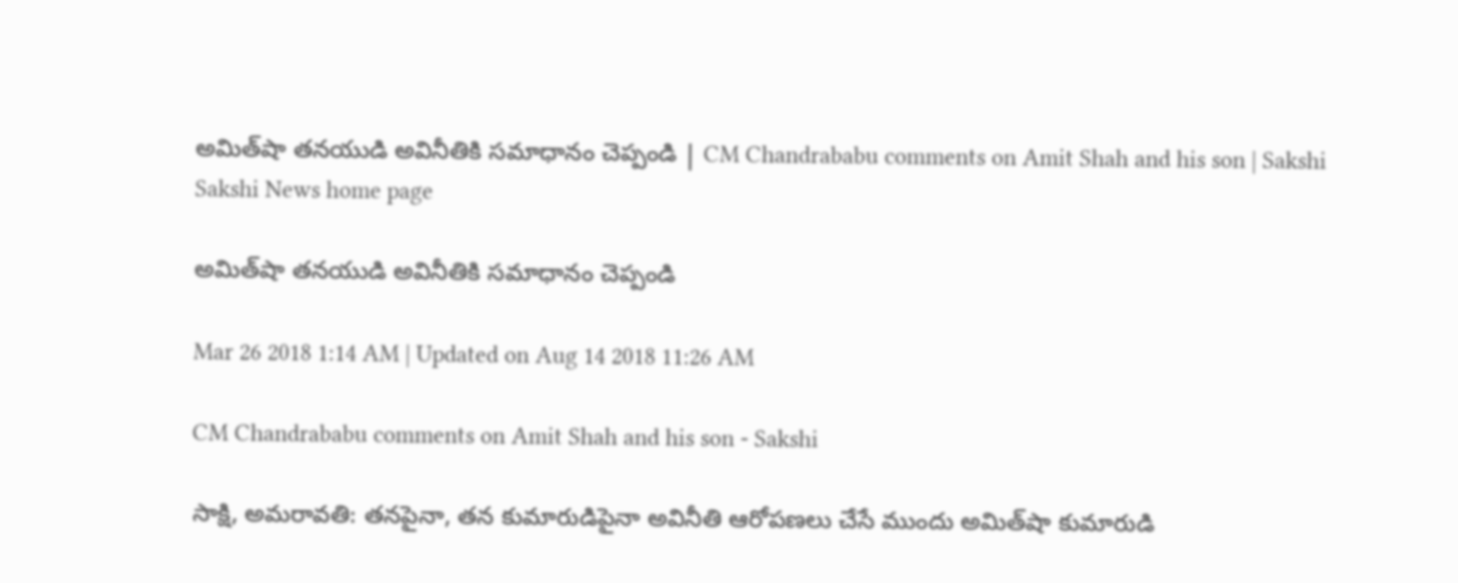అమిత్‌షా తనయుడి అవినీతికి సమాధానం చెప్పండి | CM Chandrababu comments on Amit Shah and his son | Sakshi
Sakshi News home page

అమిత్‌షా తనయుడి అవినీతికి సమాధానం చెప్పండి

Mar 26 2018 1:14 AM | Updated on Aug 14 2018 11:26 AM

CM Chandrababu comments on Amit Shah and his son - Sakshi

సాక్షి, అమరావతి: తనపైనా, తన కుమారుడిపైనా అవినీతి ఆరోపణలు చేసే ముందు అమిత్‌షా కుమారుడి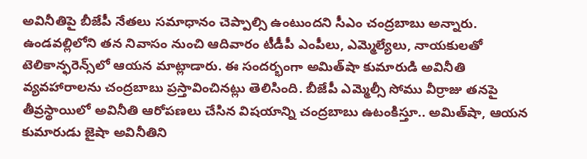అవినీతిపై బీజేపీ నేతలు సమాధానం చెప్పాల్సి ఉంటుందని సీఎం చంద్రబాబు అన్నారు. ఉండవల్లిలోని తన నివాసం నుంచి ఆదివారం టీడీపీ ఎంపీలు, ఎమ్మెల్యేలు, నాయకులతో టెలికాన్ఫరెన్స్‌లో ఆయన మాట్లాడారు. ఈ సందర్భంగా అమిత్‌షా కుమారుడి అవినీతి వ్యవహారాలను చంద్రబాబు ప్రస్తావించినట్లు తెలిసింది. బీజేపీ ఎమ్మెల్సీ సోము వీర్రాజు తనపై తీవ్రస్థాయిలో అవినీతి ఆరోపణలు చేసిన విషయాన్ని చంద్రబాబు ఉటంకిస్తూ.. అమిత్‌షా, ఆయన కుమారుడు జైషా అవినీతిని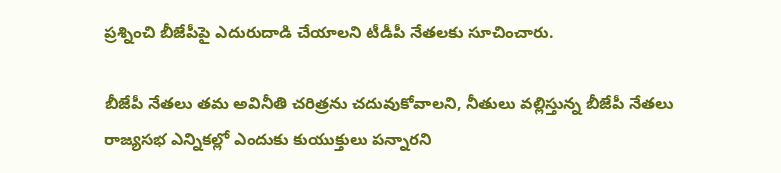ప్రశ్నించి బీజేపీపై ఎదురుదాడి చేయాలని టీడీపీ నేతలకు సూచించారు.

బీజేపీ నేతలు తమ అవినీతి చరిత్రను చదువుకోవాలని, నీతులు వల్లిస్తున్న బీజేపీ నేతలు రాజ్యసభ ఎన్నికల్లో ఎందుకు కుయుక్తులు పన్నారని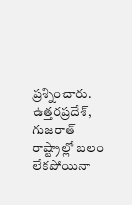ప్రశ్నించారు. ఉత్తరప్రదేశ్, గుజరాత్‌ రాష్ట్రాల్లో బలం లేకపోయినా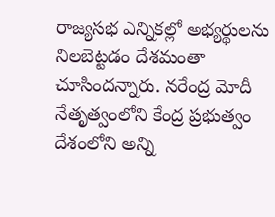రాజ్యసభ ఎన్నికల్లో అభ్యర్థులను నిలబెట్టడం దేశమంతా చూసిందన్నారు. నరేంద్ర మోదీ నేతృత్వంలోని కేంద్ర ప్రభుత్వం దేశంలోని అన్ని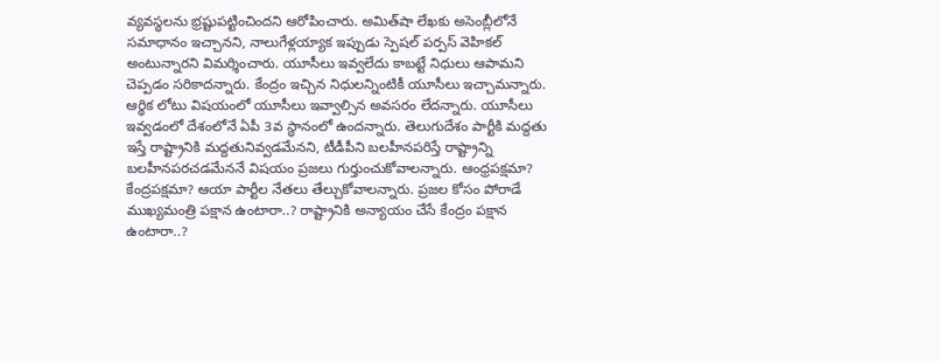వ్యవస్థలను భ్రష్టుపట్టించిందని ఆరోపించారు. అమిత్‌షా లేఖకు అసెంబ్లీలోనే సమాధానం ఇచ్చానని, నాలుగేళ్లయ్యాక ఇప్పుడు స్పెషల్‌ పర్పస్‌ వెహికల్‌ అంటున్నారని విమర్శించారు. యూసీలు ఇవ్వలేదు కాబట్టే నిధులు ఆపామని చెప్పడం సరికాదన్నారు. కేంద్రం ఇచ్చిన నిధులన్నింటికీ యూసీలు ఇచ్చామన్నారు. ఆర్థిక లోటు విషయంలో యూసీలు ఇవ్వాల్సిన అవసరం లేదన్నారు. యూసీలు ఇవ్వడంలో దేశంలోనే ఏపీ 3వ స్థానంలో ఉందన్నారు. తెలుగుదేశం పార్టీకి మద్దతు ఇస్తే రాష్ట్రానికి మద్దతునివ్వడమేనని, టీడీపీని బలహీనపరిస్తే రాష్ట్రాన్ని బలహీనపరచడమేననే విషయం ప్రజలు గుర్తుంచుకోవాలన్నారు. ఆంధ్రపక్షమా? కేంద్రపక్షమా? ఆయా పార్టీల నేతలు తేల్చుకోవాలన్నారు. ప్రజల కోసం పోరాడే ముఖ్యమంత్రి పక్షాన ఉంటారా..? రాష్ట్రానికి అన్యాయం చేసే కేంద్రం పక్షాన ఉంటారా..?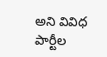అని వివిధ పార్టీల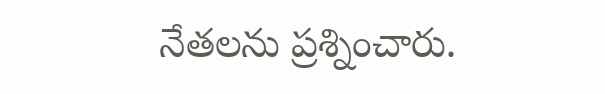నేతలను ప్రశ్నించారు.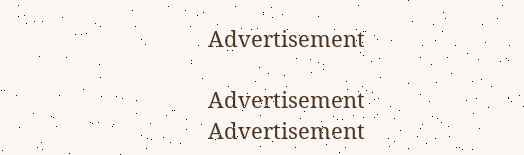Advertisement

Advertisement
Advertisement